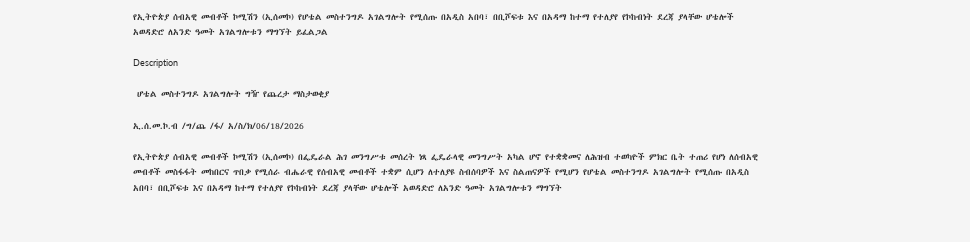የኢትዮጵያ ሰብአዊ መብቶች ኮሚሽን (ኢሰመኮ) የሆቴል መስተንግዶ አገልግሎት የሚሰጡ በአዲስ አበባ፣ በቢሾፍቱ እና በአዳማ ከተማ የተለያየ የኮከብነት ደረጃ ያላቸው ሆቴሎች አወዳድሮ ለአንድ ዓመት አገልግሎቱን ማግኘት ይፈልጋል

Description

 ሆቴል መስተንግዶ አገልግሎት ግዥ የጨረታ ማስታወቂያ

ኢ.ሰ.መ.ኮ.ብ /ግ/ጨ /ፋ/ አ/ስ/ክ/06/18/2026

የኢትዮጵያ ሰብአዊ መብቶች ኮሚሽን (ኢሰመኮ) በፌዴራል ሕገ መንግሥቱ መሰረት ነጻ ፌዴራላዊ መንግሥት አካል ሆኖ የተቋቋመና ለሕዝብ ተወካዮች ምክር ቤት ተጠሪ የሆነ ለሰብአዊ መብቶች መስፋፋት መከበርና ጥበቃ የሚሰራ ብሔራዊ የሰብአዊ መብቶች ተቋም ሲሆን ለተለያዩ ስብሰባዎች እና ስልጠናዎች የሚሆን የሆቴል መስተንግዶ አገልግሎት የሚሰጡ በአዲስ አበባ፣ በቢሾፍቱ እና በአዳማ ከተማ የተለያየ የኮከብነት ደረጃ ያላቸው ሆቴሎች አወዳድሮ ለአንድ ዓመት አገልግሎቱን ማግኘት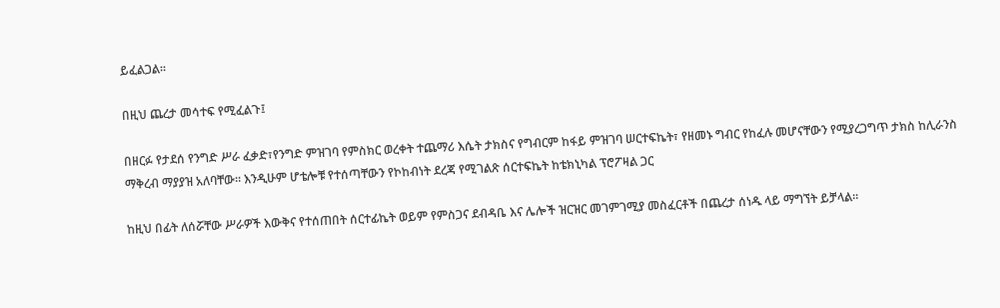ይፈልጋል።

በዚህ ጨረታ መሳተፍ የሚፈልጉ፤

በዘርፉ የታደሰ የንግድ ሥራ ፈቃድ፣የንግድ ምዝገባ የምስክር ወረቀት ተጨማሪ እሴት ታክስና የግብርም ከፋይ ምዝገባ ሠርተፍኬት፣ የዘመኑ ግብር የከፈሉ መሆናቸውን የሚያረጋግጥ ታክስ ከሊራንስ ማቅረብ ማያያዝ አለባቸው። እንዲሁም ሆቴሎቹ የተሰጣቸውን የኮከብነት ደረጃ የሚገልጽ ሰርተፍኬት ከቴክኒካል ፕሮፖዛል ጋር

ከዚህ በፊት ለሰሯቸው ሥራዎች እውቅና የተሰጠበት ሰርተፊኬት ወይም የምስጋና ደብዳቤ እና ሌሎች ዝርዝር መገምገሚያ መስፈርቶች በጨረታ ሰነዱ ላይ ማግኘት ይቻላል።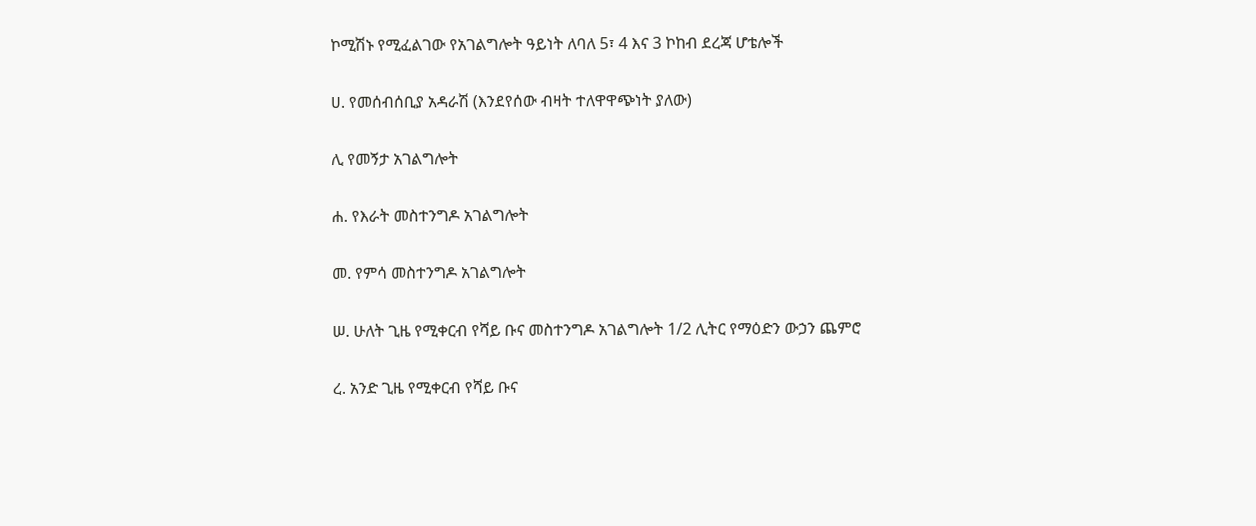ኮሚሽኑ የሚፈልገው የአገልግሎት ዓይነት ለባለ 5፣ 4 እና 3 ኮከብ ደረጃ ሆቴሎች

ሀ. የመሰብሰቢያ አዳራሽ (እንደየሰው ብዛት ተለዋዋጭነት ያለው)

ሊ የመኝታ አገልግሎት

ሐ. የእራት መስተንግዶ አገልግሎት

መ. የምሳ መስተንግዶ አገልግሎት

ሠ. ሁለት ጊዜ የሚቀርብ የሻይ ቡና መስተንግዶ አገልግሎት 1/2 ሊትር የማዕድን ውኃን ጨምሮ

ረ. አንድ ጊዜ የሚቀርብ የሻይ ቡና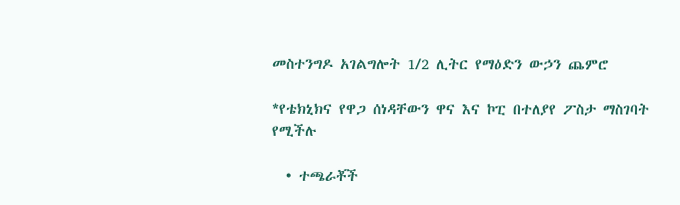መስተንግዶ አገልግሎት 1/2 ሊትር የማዕድን ውኃን ጨምሮ

*የቴክኒክና የዋጋ ሰነዳቸውን ዋና እና ኮፒ በተለያየ ፖስታ ማስገባት የሚችሉ

  • ተጫራቾች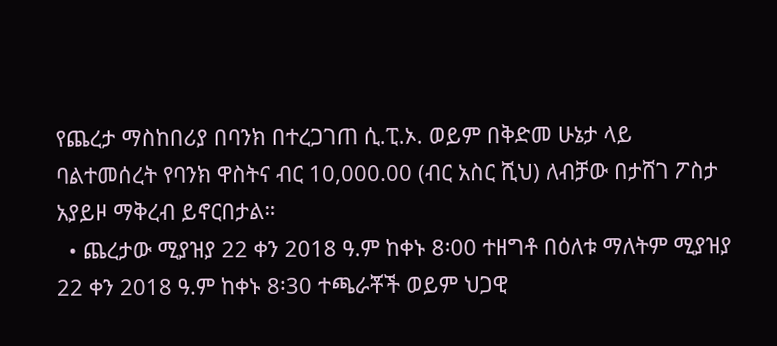የጨረታ ማስከበሪያ በባንክ በተረጋገጠ ሲ.ፒ.ኦ. ወይም በቅድመ ሁኔታ ላይ ባልተመሰረት የባንክ ዋስትና ብር 10,000.00 (ብር አስር ሺህ) ለብቻው በታሸገ ፖስታ አያይዞ ማቅረብ ይኖርበታል።
  • ጨረታው ሚያዝያ 22 ቀን 2018 ዓ.ም ከቀኑ 8፡00 ተዘግቶ በዕለቱ ማለትም ሚያዝያ 22 ቀን 2018 ዓ.ም ከቀኑ 8፡30 ተጫራቾች ወይም ህጋዊ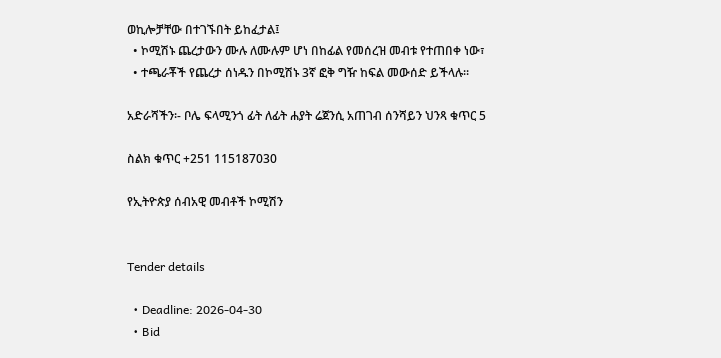ወኪሎቻቸው በተገኙበት ይከፈታል፤
  • ኮሚሽኑ ጨረታውን ሙሉ ለሙሉም ሆነ በከፊል የመሰረዝ መብቱ የተጠበቀ ነው፣
  • ተጫራቾች የጨረታ ሰነዱን በኮሚሽኑ 3ኛ ፎቅ ግዥ ከፍል መውሰድ ይችላሉ።

አድራሻችን፡- ቦሌ ፍላሚንጎ ፊት ለፊት ሐያት ሬጀንሲ አጠገብ ሰንሻይን ህንጻ ቁጥር 5

ስልክ ቁጥር +251 115187030

የኢትዮጵያ ሰብአዊ መብቶች ኮሚሽን


Tender details

  • Deadline: 2026-04-30
  • Bid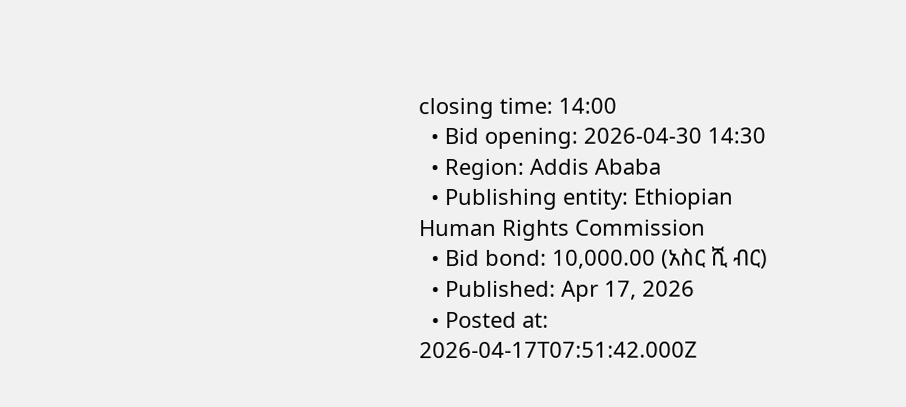closing time: 14:00
  • Bid opening: 2026-04-30 14:30
  • Region: Addis Ababa
  • Publishing entity: Ethiopian Human Rights Commission
  • Bid bond: 10,000.00 (አስር ሺ ብር)
  • Published: Apr 17, 2026
  • Posted at: 2026-04-17T07:51:42.000Z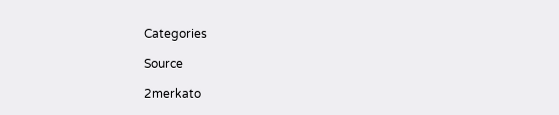Categories

Source

2merkato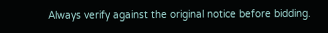Always verify against the original notice before bidding.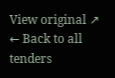View original ↗
← Back to all tenders